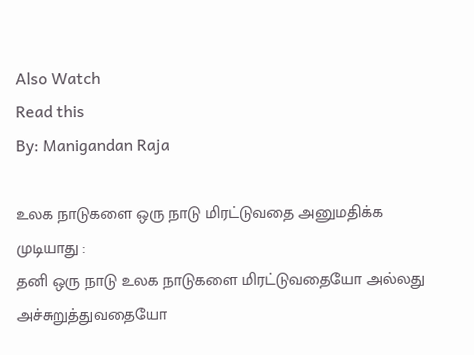Also Watch
Read this
By: Manigandan Raja

உலக நாடுகளை ஒரு நாடு மிரட்டுவதை அனுமதிக்க முடியாது :
தனி ஒரு நாடு உலக நாடுகளை மிரட்டுவதையோ அல்லது அச்சுறுத்துவதையோ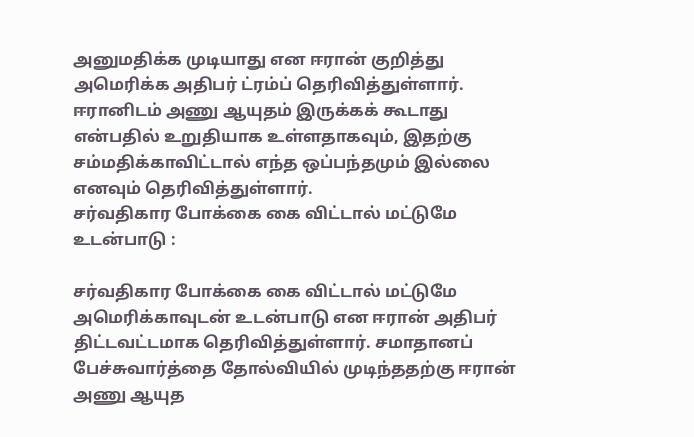அனுமதிக்க முடியாது என ஈரான் குறித்து அமெரிக்க அதிபர் ட்ரம்ப் தெரிவித்துள்ளார். ஈரானிடம் அணு ஆயுதம் இருக்கக் கூடாது என்பதில் உறுதியாக உள்ளதாகவும், இதற்கு சம்மதிக்காவிட்டால் எந்த ஒப்பந்தமும் இல்லை எனவும் தெரிவித்துள்ளார்.
சர்வதிகார போக்கை கை விட்டால் மட்டுமே உடன்பாடு :

சர்வதிகார போக்கை கை விட்டால் மட்டுமே அமெரிக்காவுடன் உடன்பாடு என ஈரான் அதிபர் திட்டவட்டமாக தெரிவித்துள்ளார். சமாதானப் பேச்சுவார்த்தை தோல்வியில் முடிந்ததற்கு ஈரான் அணு ஆயுத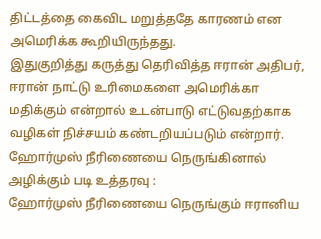திட்டத்தை கைவிட மறுத்ததே காரணம் என அமெரிக்க கூறியிருந்தது.
இதுகுறித்து கருத்து தெரிவித்த ஈரான் அதிபர், ஈரான் நாட்டு உரிமைகளை அமெரிக்கா மதிக்கும் என்றால் உடன்பாடு எட்டுவதற்காக வழிகள் நிச்சயம் கண்டறியப்படும் என்றார்.
ஹோர்முஸ் நீரிணையை நெருங்கினால் அழிக்கும் படி உத்தரவு :
ஹோர்முஸ் நீரிணையை நெருங்கும் ஈரானிய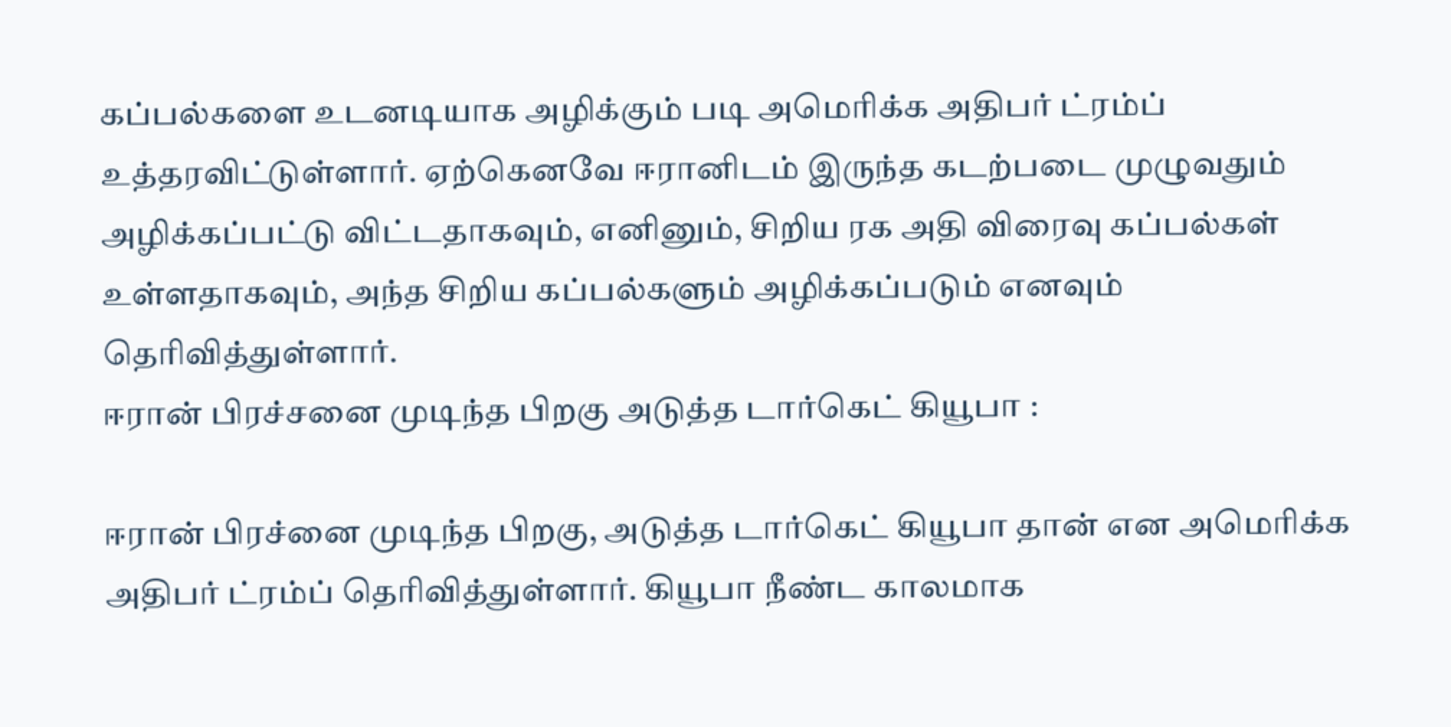கப்பல்களை உடனடியாக அழிக்கும் படி அமெரிக்க அதிபர் ட்ரம்ப் உத்தரவிட்டுள்ளார். ஏற்கெனவே ஈரானிடம் இருந்த கடற்படை முழுவதும் அழிக்கப்பட்டு விட்டதாகவும், எனினும், சிறிய ரக அதி விரைவு கப்பல்கள் உள்ளதாகவும், அந்த சிறிய கப்பல்களும் அழிக்கப்படும் எனவும் தெரிவித்துள்ளார்.
ஈரான் பிரச்சனை முடிந்த பிறகு அடுத்த டார்கெட் கியூபா :

ஈரான் பிரச்னை முடிந்த பிறகு, அடுத்த டார்கெட் கியூபா தான் என அமெரிக்க அதிபர் ட்ரம்ப் தெரிவித்துள்ளார். கியூபா நீண்ட காலமாக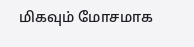மிகவும் மோசமாக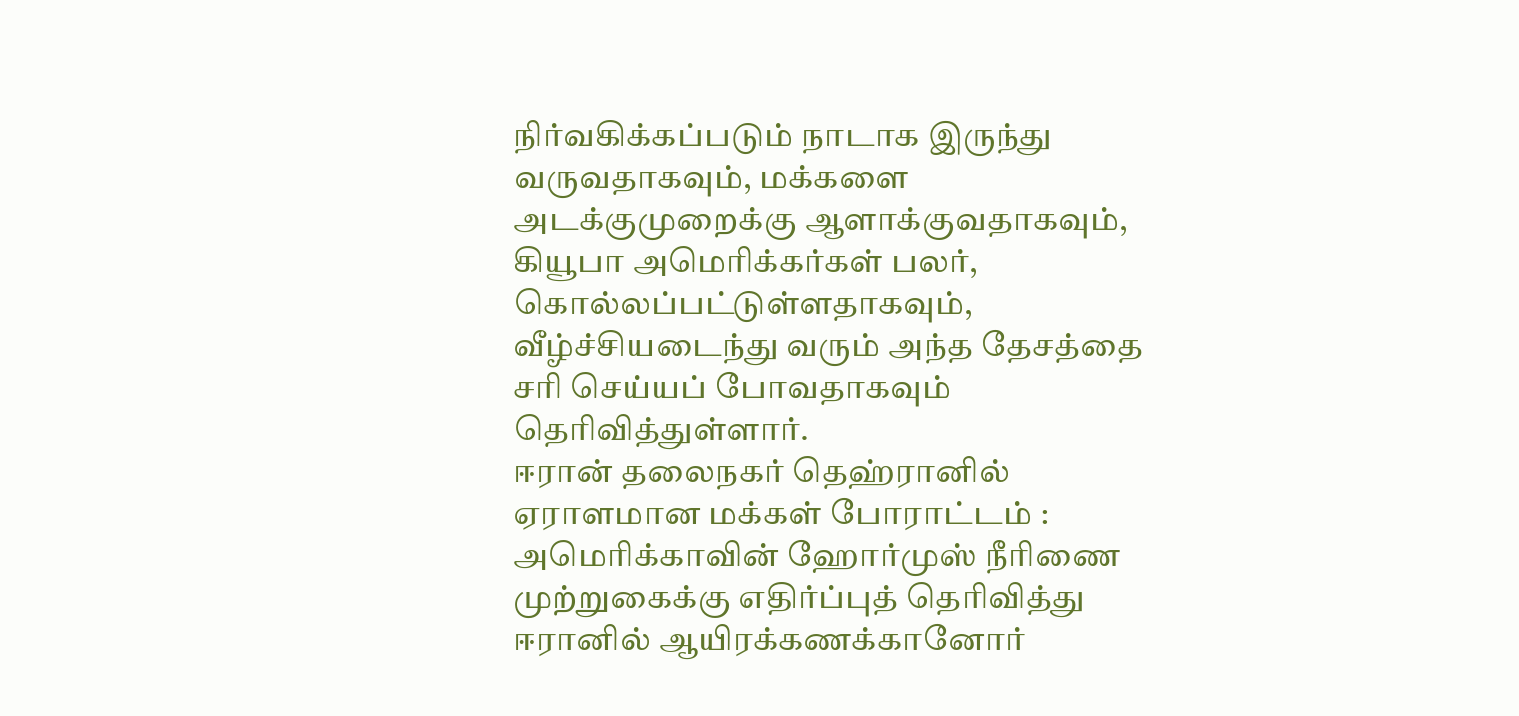நிர்வகிக்கப்படும் நாடாக இருந்து வருவதாகவும், மக்களை அடக்குமுறைக்கு ஆளாக்குவதாகவும், கியூபா அமெரிக்கர்கள் பலர், கொல்லப்பட்டுள்ளதாகவும், வீழ்ச்சியடைந்து வரும் அந்த தேசத்தை சரி செய்யப் போவதாகவும் தெரிவித்துள்ளார்.
ஈரான் தலைநகர் தெஹ்ரானில் ஏராளமான மக்கள் போராட்டம் :
அமெரிக்காவின் ஹோர்முஸ் நீரிணை முற்றுகைக்கு எதிர்ப்புத் தெரிவித்து ஈரானில் ஆயிரக்கணக்கானோர்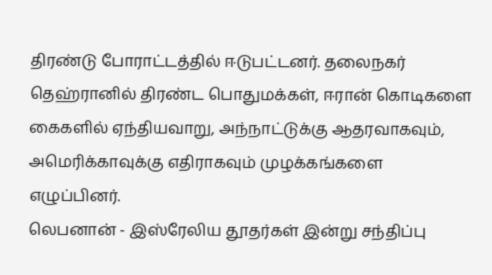திரண்டு போராட்டத்தில் ஈடுபட்டனர். தலைநகர் தெஹ்ரானில் திரண்ட பொதுமக்கள், ஈரான் கொடிகளை கைகளில் ஏந்தியவாறு, அந்நாட்டுக்கு ஆதரவாகவும், அமெரிக்காவுக்கு எதிராகவும் முழக்கங்களை எழுப்பினர்.
லெபனான் - இஸ்ரேலிய தூதர்கள் இன்று சந்திப்பு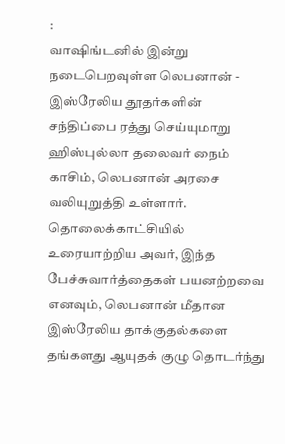:
வாஷிங்டனில் இன்று நடைபெறவுள்ள லெபனான் - இஸ்ரேலிய தூதர்களின் சந்திப்பை ரத்து செய்யுமாறு ஹிஸ்புல்லா தலைவர் நைம் காசிம், லெபனான் அரசை வலியுறுத்தி உள்ளார். தொலைக்காட்சியில் உரையாற்றிய அவர், இந்த பேச்சுவார்த்தைகள் பயனற்றவை எனவும், லெபனான் மீதான இஸ்ரேலிய தாக்குதல்களை தங்களது ஆயுதக் குழு தொடர்ந்து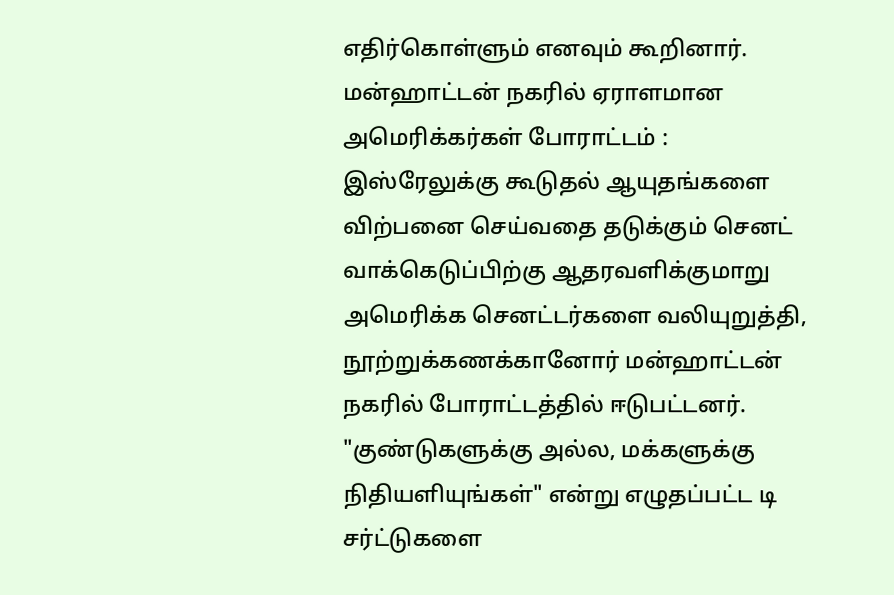எதிர்கொள்ளும் எனவும் கூறினார்.
மன்ஹாட்டன் நகரில் ஏராளமான அமெரிக்கர்கள் போராட்டம் :
இஸ்ரேலுக்கு கூடுதல் ஆயுதங்களை விற்பனை செய்வதை தடுக்கும் செனட் வாக்கெடுப்பிற்கு ஆதரவளிக்குமாறு அமெரிக்க செனட்டர்களை வலியுறுத்தி, நூற்றுக்கணக்கானோர் மன்ஹாட்டன் நகரில் போராட்டத்தில் ஈடுபட்டனர்.
"குண்டுகளுக்கு அல்ல, மக்களுக்கு நிதியளியுங்கள்" என்று எழுதப்பட்ட டி சர்ட்டுகளை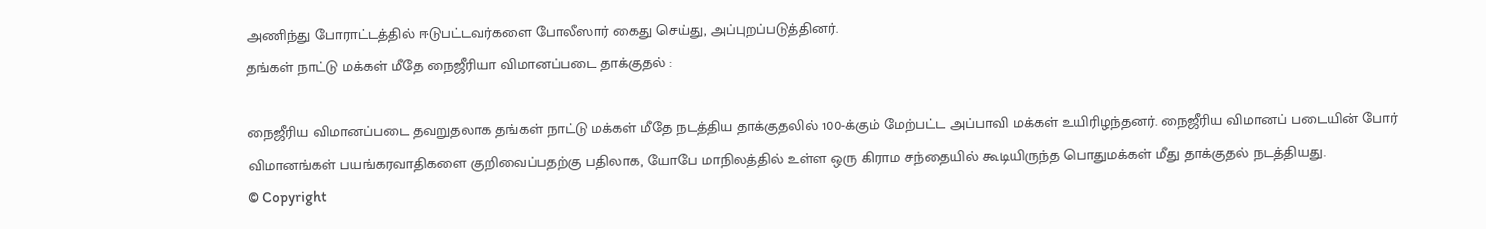அணிந்து போராட்டத்தில் ஈடுபட்டவர்களை போலீஸார் கைது செய்து, அப்புறப்படுத்தினர்.
தங்கள் நாட்டு மக்கள் மீதே நைஜீரியா விமானப்படை தாக்குதல் :

நைஜீரிய விமானப்படை தவறுதலாக தங்கள் நாட்டு மக்கள் மீதே நடத்திய தாக்குதலில் 100-க்கும் மேற்பட்ட அப்பாவி மக்கள் உயிரிழந்தனர். நைஜீரிய விமானப் படையின் போர் விமானங்கள் பயங்கரவாதிகளை குறிவைப்பதற்கு பதிலாக, யோபே மாநிலத்தில் உள்ள ஒரு கிராம சந்தையில் கூடியிருந்த பொதுமக்கள் மீது தாக்குதல் நடத்தியது.
© Copyright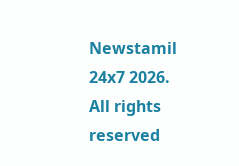Newstamil 24x7 2026. All rights reserved